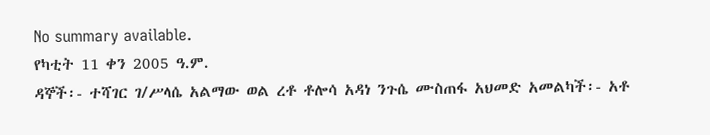No summary available.
የካቲት 11 ቀን 2005 ዓ.ም.
ዳኞች፡- ተሻገር ገ/ሥላሴ አልማው ወል ረቶ ቶሎሳ አዳነ ንጉሴ ሙስጠፋ አህመድ አመልካች፡- አቶ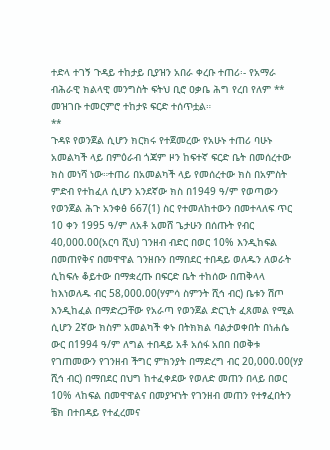ተድላ ተገኝ ጉዳይ ተከታይ ቢያዝን አበራ ቀረቡ ተጠሪ፡- የአማራ ብሕራዊ ክልላዊ መንግስት ፍትህ ቢሮ ዐቃቤ ሕግ የረበ የለም **
መዝገቡ ተመርምሮ ተከታዩ ፍርድ ተሰጥቷል።
**
ጉዳዩ የወንጀል ሲሆን ክርክሩ የተጀመረው የአሁኑ ተጠሪ ባሁኑ አመልካች ላይ በምዕራብ ጎጃም ዞን ከፍተኛ ፍርድ ቤት በመሰረተው ክስ መነሻ ነው።ተጠሪ በአመልካች ላይ የመሰረተው ክስ በአምስት ምድብ የተከፈለ ሲሆን አንደኛው ክስ በ1949 ዓ/ም የወጣውን የወንጀል ሕጉ አንቀፅ 667(1) ስር የተመለከተውን በመተላለፍ ጥር 10 ቀን 1995 ዓ/ም ለአቶ አመሸ ጌታሁን በሰጡት የብር 40,000.00(አርባ ሺህ) ገንዘብ ብድር በወር 10% እንዲከፍል በመጠየቅና በመዋዋል ገንዘቡን በማበደር ተበዳይ ወለዱን ለወራት ሲከፍሉ ቆይተው በማቋረጡ በፍርድ ቤት ተከሰው በጠቅላላ ከእነወለዱ ብር 58,000.00(ሃምሳ ስምንት ሺኅ ብር) ቤቱን ሽጦ እንዲከፈል በማድረጋቸው የአራጣ የወንጀል ድርጊት ፈጸመል የሚል ሲሆን 2ኛው ክስም አመልካች ቀኑ በትክክል ባልታወቀበት በነሐሴ ውር በ1994 ዓ/ም ለግል ተበዳይ አቶ አሰፋ አበበ በወቅቱ የገጠመውን የገንዘብ ችግር ምክንያት በማድረግ ብር 20,000.00(ሃያ ሺኅ ብር) በማበደር በህግ ከተፈቀደው የወለድ መጠን በላይ በወር 10% ላከፍል በመዋዋልና በመያዣነት የገንዘብ መጠን የተፃፈበትን ቼክ በተበዳይ የተፈረመና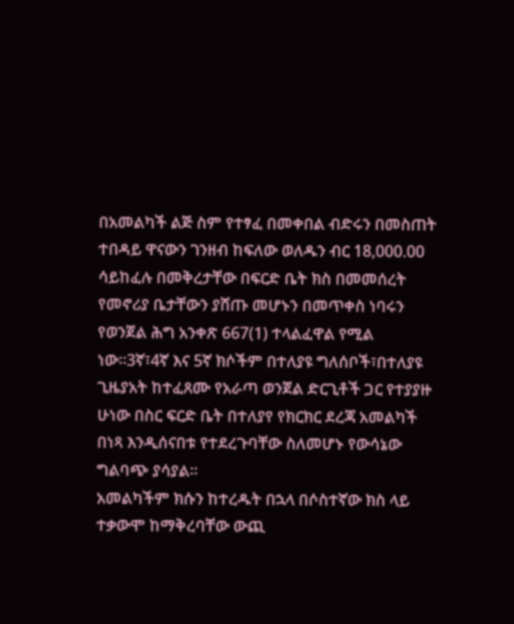በአመልካች ልጅ ስም የተፃፈ በመቀበል ብድሩን በመስጠት ተበዳይ ዋናውን ገንዘብ ከፍለው ወለዱን ብር 18,000.00 ሳይከፈሉ በመቅረታቸው በፍርድ ቤት ክስ በመመሰረት የመኖሪያ ቤታቸውን ያሸጡ መሆኑን በመጥቀስ ነባሩን የወንጀል ሕግ አንቀጽ 667(1) ተላልፈዋል የሚል ነው።3ኛ፣4ኛ እና 5ኛ ክሶችም በተለያዩ ግለሰቦች፣በተለያዩ ጊዜያአት ከተፈጸሙ የአራጣ ወንጀል ድርጊቶች ጋር የተያያዙ ሁነው በስር ፍርድ ቤት በተለያየ የክርክር ደረጃ አመልካች በነጻ እንዲሰናበቱ የተደረጉባቸው ስለመሆኑ የውሳኔው ግልባጭ ያሳያል።
አመልካችም ክሱን ከተረዱት በኋላ በሶስተኛው ክስ ላይ ተቃውሞ ከማቅረባቸው ውጪ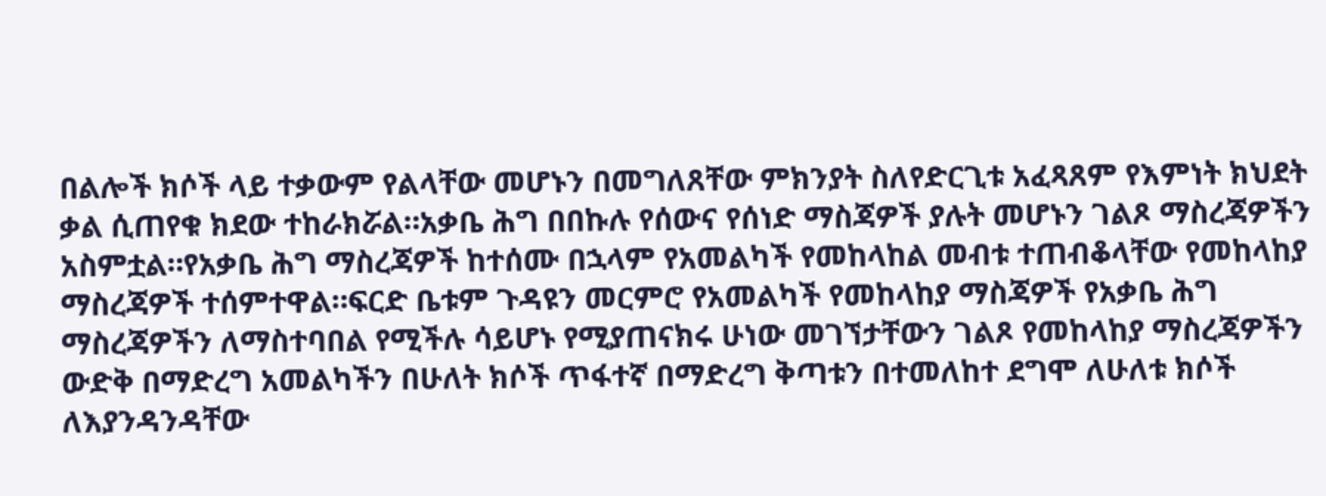በልሎች ክሶች ላይ ተቃውም የልላቸው መሆኑን በመግለጸቸው ምክንያት ስለየድርጊቱ አፈጻጸም የእምነት ክህደት ቃል ሲጠየቁ ክደው ተከራክሯል።አቃቤ ሕግ በበኩሉ የሰውና የሰነድ ማስጃዎች ያሉት መሆኑን ገልጾ ማስረጃዎችን አስምቷል።የአቃቤ ሕግ ማስረጃዎች ከተሰሙ በኋላም የአመልካች የመከላከል መብቱ ተጠብቆላቸው የመከላከያ ማስረጃዎች ተሰምተዋል።ፍርድ ቤቱም ጉዳዩን መርምሮ የአመልካች የመከላከያ ማስጃዎች የአቃቤ ሕግ ማስረጃዎችን ለማስተባበል የሚችሉ ሳይሆኑ የሚያጠናክሩ ሁነው መገኘታቸውን ገልጾ የመከላከያ ማስረጃዎችን ውድቅ በማድረግ አመልካችን በሁለት ክሶች ጥፋተኛ በማድረግ ቅጣቱን በተመለከተ ደግሞ ለሁለቱ ክሶች ለእያንዳንዳቸው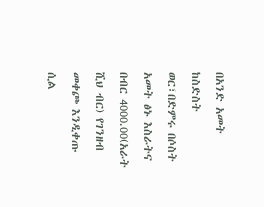በአንድ አመት ከስድስት ወር፣በድምሩ በሶስት አመት ፅኑ እስራትና በብር 4000.00(አራት ሺህ ብር) የገንዘብ መቀጮ እንዲቀጡ ሲል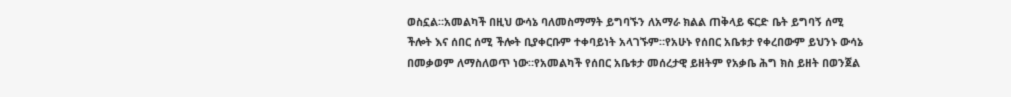ወስኗል።አመልካች በዚህ ውሳኔ ባለመስማማት ይግባኙን ለአማራ ክልል ጠቅላይ ፍርድ ቤት ይግባኝ ሰሚ ችሎት እና ሰበር ሰሚ ችሎት ቢያቀርቡም ተቀባይነት አላገኙም።የአሁኑ የሰበር አቤቱታ የቀረበውም ይህንኑ ውሳኔ በመቃወም ለማስለወጥ ነው።የአመልካች የሰበር አቤቱታ መሰረታዊ ይዘትም የአቃቤ ሕግ ክስ ይዘት በወንጀል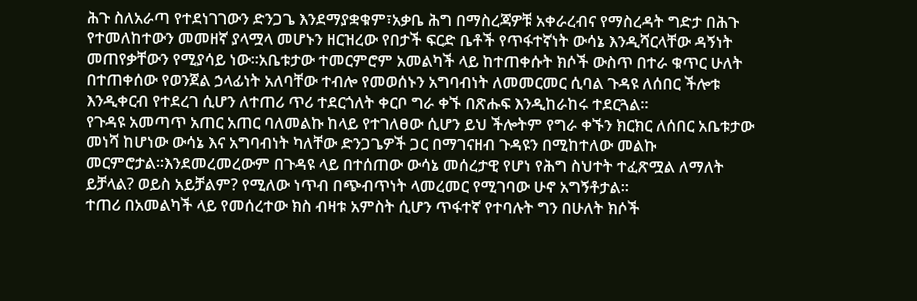ሕጉ ስለአራጣ የተደነገገውን ድንጋጌ እንደማያቋቁም፣አቃቤ ሕግ በማስረጃዎቹ አቀራረብና የማስረዳት ግድታ በሕጉ የተመለከተውን መመዘኛ ያላሟላ መሆኑን ዘርዝረው የበታች ፍርድ ቤቶች የጥፋተኛነት ውሳኔ እንዲሻርላቸው ዳኝነት መጠየቃቸውን የሚያሳይ ነው።አቤቱታው ተመርምሮም አመልካች ላይ ከተጠቀሱት ክሶች ውስጥ በተራ ቁጥር ሁለት በተጠቀሰው የወንጀል ኃላፊነት አለባቸው ተብሎ የመወሰኑን አግባብነት ለመመርመር ሲባል ጉዳዩ ለሰበር ችሎቱ እንዲቀርብ የተደረገ ሲሆን ለተጠሪ ጥሪ ተደርጎለት ቀርቦ ግራ ቀኙ በጽሑፍ እንዲከራከሩ ተደርጓል።
የጉዳዩ አመጣጥ አጠር አጠር ባለመልኩ ከላይ የተገለፀው ሲሆን ይህ ችሎትም የግራ ቀኙን ክርክር ለሰበር አቤቱታው መነሻ ከሆነው ውሳኔ እና አግባብነት ካለቸው ድንጋጌዎች ጋር በማገናዘብ ጉዳዩን በሚከተለው መልኩ መርምሮታል።እንደመረመረውም በጉዳዩ ላይ በተሰጠው ውሳኔ መሰረታዊ የሆነ የሕግ ስህተት ተፈጽሟል ለማለት ይቻላል? ወይስ አይቻልም? የሚለው ነጥብ በጭብጥነት ላመረመር የሚገባው ሁኖ አግኝቶታል።
ተጠሪ በአመልካች ላይ የመሰረተው ክስ ብዛቱ አምስት ሲሆን ጥፋተኛ የተባሉት ግን በሁለት ክሶች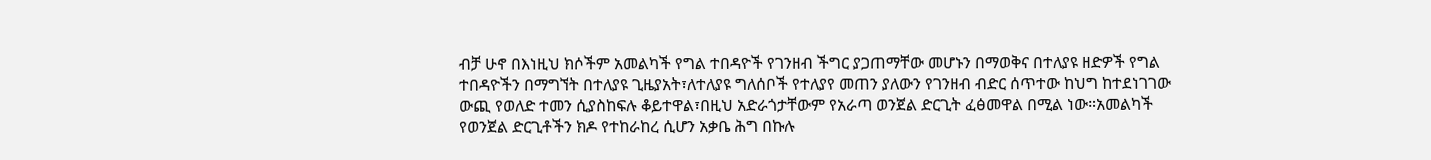ብቻ ሁኖ በእነዚህ ክሶችም አመልካች የግል ተበዳዮች የገንዘብ ችግር ያጋጠማቸው መሆኑን በማወቅና በተለያዩ ዘድዎች የግል ተበዳዮችን በማግኘት በተለያዩ ጊዜያአት፣ለተለያዩ ግለሰቦች የተለያየ መጠን ያለውን የገንዘብ ብድር ሰጥተው ከህግ ከተደነገገው ውጪ የወለድ ተመን ሲያስከፍሉ ቆይተዋል፣በዚህ አድራጎታቸውም የአራጣ ወንጀል ድርጊት ፈፅመዋል በሚል ነው።አመልካች የወንጀል ድርጊቶችን ክዶ የተከራከረ ሲሆን አቃቤ ሕግ በኩሉ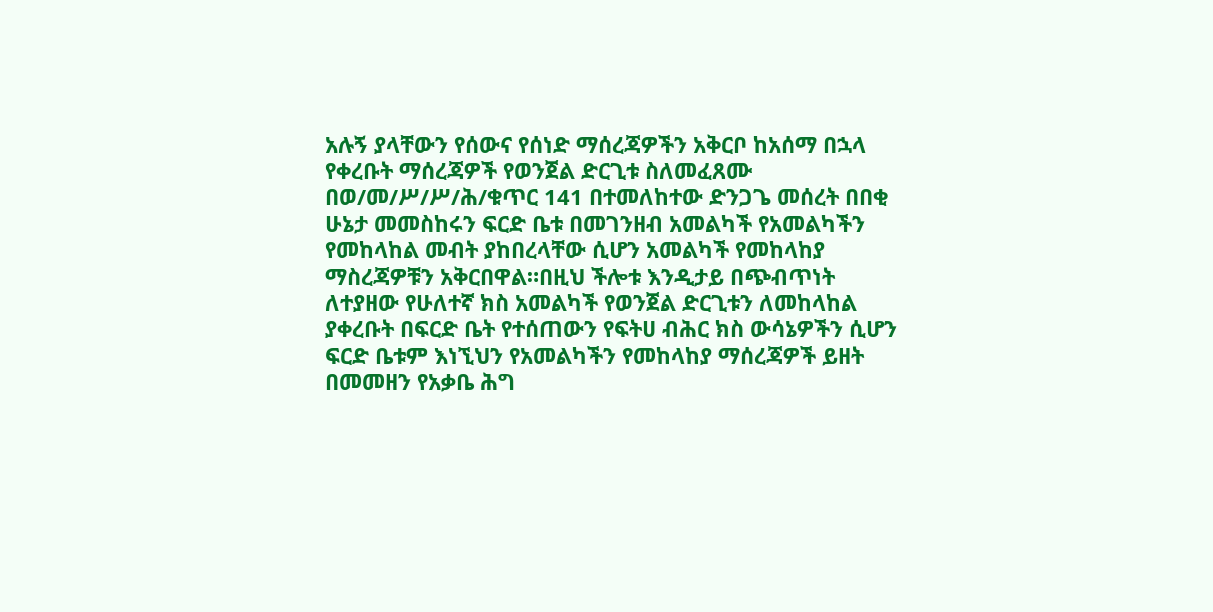አሉኝ ያላቸውን የሰውና የሰነድ ማሰረጃዎችን አቅርቦ ከአሰማ በኋላ የቀረቡት ማሰረጃዎች የወንጀል ድርጊቱ ስለመፈጸሙ በወ/መ/ሥ/ሥ/ሕ/ቁጥር 141 በተመለከተው ድንጋጌ መሰረት በበቂ ሁኔታ መመስከሩን ፍርድ ቤቱ በመገንዘብ አመልካች የአመልካችን የመከላከል መብት ያከበረላቸው ሲሆን አመልካች የመከላከያ ማስረጃዎቹን አቅርበዋል።በዚህ ችሎቱ እንዲታይ በጭብጥነት ለተያዘው የሁለተኛ ክስ አመልካች የወንጀል ድርጊቱን ለመከላከል ያቀረቡት በፍርድ ቤት የተሰጠውን የፍትሀ ብሕር ክስ ውሳኔዎችን ሲሆን ፍርድ ቤቱም እነኚህን የአመልካችን የመከላከያ ማሰረጃዎች ይዘት በመመዘን የአቃቤ ሕግ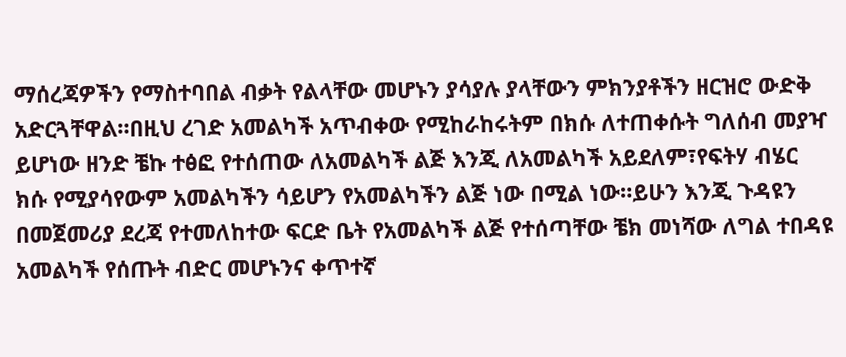ማሰረጃዎችን የማስተባበል ብቃት የልላቸው መሆኑን ያሳያሉ ያላቸውን ምክንያቶችን ዘርዝሮ ውድቅ አድርጓቸዋል።በዚህ ረገድ አመልካች አጥብቀው የሚከራከሩትም በክሱ ለተጠቀሱት ግለሰብ መያዣ ይሆነው ዘንድ ቼኩ ተፅፎ የተሰጠው ለአመልካች ልጅ እንጂ ለአመልካች አይደለም፣የፍትሃ ብሄር ክሱ የሚያሳየውም አመልካችን ሳይሆን የአመልካችን ልጅ ነው በሚል ነው።ይሁን እንጂ ጉዳዩን በመጀመሪያ ደረጃ የተመለከተው ፍርድ ቤት የአመልካች ልጅ የተሰጣቸው ቼክ መነሻው ለግል ተበዳዩ አመልካች የሰጡት ብድር መሆኑንና ቀጥተኛ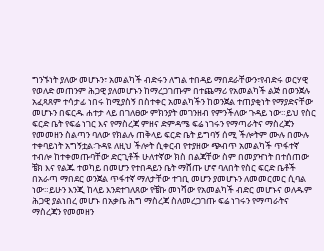ግንኙነት ያለው መሆኑን፣ አመልካች ብድሩን ለግል ተበዳይ ማበደራቸውን፣የብድሩ ወርሃዊ የወለድ መጠንም ሕጋዊ ያለመሆኑን ከማረጋገጡም በተጨማሪ የአመልካች ልጅ በወንጀሉ አፈጻጸም ተሳታፊ ነበሩ ከሚያስኝ በስተቀር አመልካችን ከወንጀል ተጠያቂነት የማያድናቸው መሆኑን በፍርዱ ሐተታ ላይ በገለፀው ምክንያት መገንዘብ የምንችለው ጉዳይ ነው።ይህ የስር ፍርድ ቤት የፍሬ ነገር እና የማስረጃ ምዘና ድምዳሜ ፍሬ ነገሩን የማጣራትና ማስረጃን የመመዘን ስልጣን ባለው የክልሉ ጠቅላይ ፍርድ ቤት ይግባኝ ሰሚ ችሎትም ሙሉ በሙሉ ተቀባይነት አግኝቷል፡ጉዳዩ ለዚህ ችሎት ሲቀርብ የተያዘው ጭብጥ አመልካች ጥፋተኛ ተብሎ ከተቀመጡባቸው ድርጊቶች ሁለተኛው ክስ በልጃቸው ስም በመያዣነት በተሰጠው ቼክ እና የልጁ ተወካይ በመሆን የተበዳይን ቤት ማሸጡ ሆኖ ባለበት የስር ፍርድ ቤቶች በአራጣ ማበደር ወንጀል ጥፋተኛ ማለታቸው ተገቢ መሆን ያመሆኑን ለመመርመር ሲባል ነው።ይሁን እንጂ ከላይ እንደተገለጸው የቼኩ መነሻው የአመልካች ብድር መሆኑና ወለዱም ሕጋዊ ያልነበረ መሆኑ በአቃቤ ሕግ ማስረጃ ስለመረጋገጡ ፍሬ ነገሩን የማጣራትና ማስረጃን የመመዘን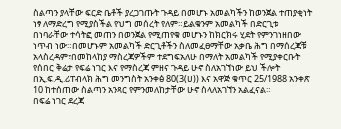ስልጣን ያላቸው ፍርድ ቤቶች ያረጋገጡት ጉዳይ በመሆኑ አመልካችን ከወንጀል ተጠያቂነት ነፃ ለማድረግ የሚያስችል የህግ መሰረት የለም።ይልቁንም አመልካች በድርጊቱ በነባራቸው ተሳትፎ መጠን በወንጀል የሚጠየቁ መሆኑን ከክርክሩ ሂደት የምንገነዘበው ነጥብ ነው።በመሆኑም አመልካች ድርጊቶችን ስለመፈፀማቸው አቃቤ ሕግ በማሰረጃቹ አላስረዳም፣በመከላከያ ማስረጃዎችም ተደግፍአለሁ በማለት አመልካች የሚያቀርቡት የሰበር ቅሬታ የፍሬ ነገር እና የማስረጃ ምዘና ጉዳይ ሁኖ ስለአገኘነው ይህ ችሎት በኢ.ፍ.ዲ.ሪፐብላክ ሕግ መንግስት አንቀፅ 80(3(ሀ)) እና አዋጅ ቁጥር 25/1988 አንቀጽ 10 ከተሰጠው ስልጣን አንጻር የምንመለከታቸው ሁኖ ስላለአገኘን አልፈናል።
በፍሬ ነገር ደረጃ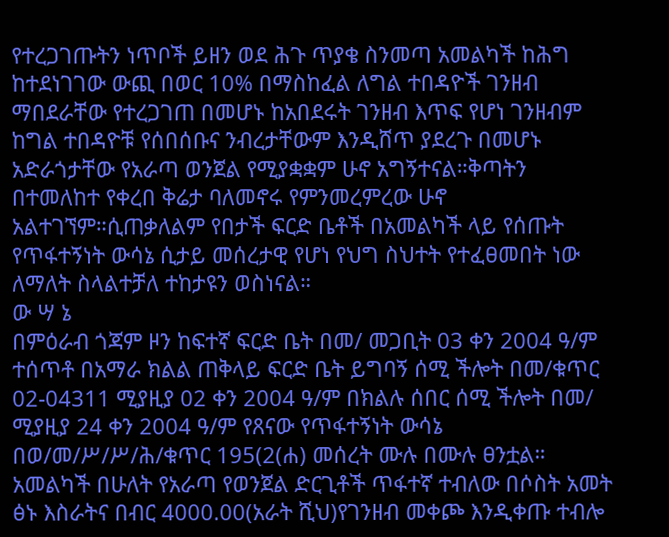የተረጋገጡትን ነጥቦች ይዘን ወደ ሕጉ ጥያቄ ስንመጣ አመልካች ከሕግ ከተደነገገው ውጪ በወር 10% በማስከፈል ለግል ተበዳዮች ገንዘብ ማበደራቸው የተረጋገጠ በመሆኑ ከአበደሩት ገንዘብ እጥፍ የሆነ ገንዘብም ከግል ተበዳዮቹ የሰበሰቡና ንብረታቸውም እንዲሸጥ ያደረጉ በመሆኑ አድራጎታቸው የአራጣ ወንጀል የሚያቋቋም ሁኖ አግኝተናል።ቅጣትን በተመለከተ የቀረበ ቅሬታ ባለመኖሩ የምንመረምረው ሁኖ አልተገኘም።ሲጠቃለልም የበታች ፍርድ ቤቶች በአመልካች ላይ የሰጡት የጥፋተኝነት ውሳኔ ሲታይ መሰረታዊ የሆነ የህግ ስህተት የተፈፀመበት ነው ለማለት ስላልተቻለ ተከታዩን ወስነናል።
ው ሣ ኔ
በምዕራብ ጎጃም ዞን ከፍተኛ ፍርድ ቤት በመ/ መጋቢት 03 ቀን 2004 ዓ/ም ተሰጥቶ በአማራ ክልል ጠቅላይ ፍርድ ቤት ይግባኝ ሰሚ ችሎት በመ/ቁጥር 02-04311 ሚያዚያ 02 ቀን 2004 ዓ/ም በክልሉ ሰበር ሰሚ ችሎት በመ/ ሚያዚያ 24 ቀን 2004 ዓ/ም የጸናው የጥፋተኝነት ውሳኔ በወ/መ/ሥ/ሥ/ሕ/ቁጥር 195(2(ሐ) መሰረት ሙሉ በሙሉ ፀንቷል።
አመልካች በሁለት የአራጣ የወንጀል ድርጊቶች ጥፋተኛ ተብለው በሶስት አመት ፅኑ እስራትና በብር 4000.00(አራት ሺህ)የገንዘብ መቀጮ እንዲቀጡ ተብሎ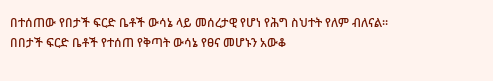በተሰጠው የበታች ፍርድ ቤቶች ውሳኔ ላይ መሰረታዊ የሆነ የሕግ ስህተት የለም ብለናል።
በበታች ፍርድ ቤቶች የተሰጠ የቅጣት ውሳኔ የፀና መሆኑን አውቆ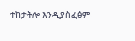ተከታትሎ እንዲያስፈፅም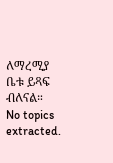ለማረሚያ ቤቱ ይጻፍ ብለናል።
No topics extracted.